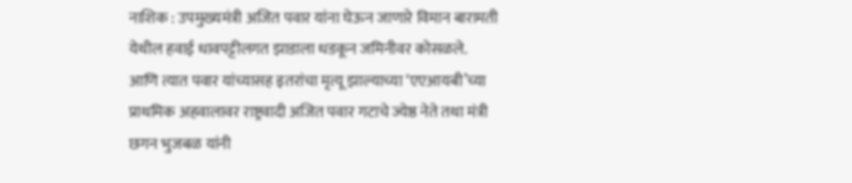नाशिक : उपमुख्यमंत्री अजित पवार यांना घेऊन जाणारे विमान बारामती येथील हवाई धावपट्टीलगत झाडाला धडकून जमिनीवर कोसळले. आणि त्यात पवार यांच्यासह इतरांचा मृत्यू झाल्याच्या ‘एएआयबी’च्या प्राथमिक अहवालावर राष्ट्रवादी अजित पवार गटाचे ज्येष्ठ नेते तथा मंत्री छगन भुजबळ यांनी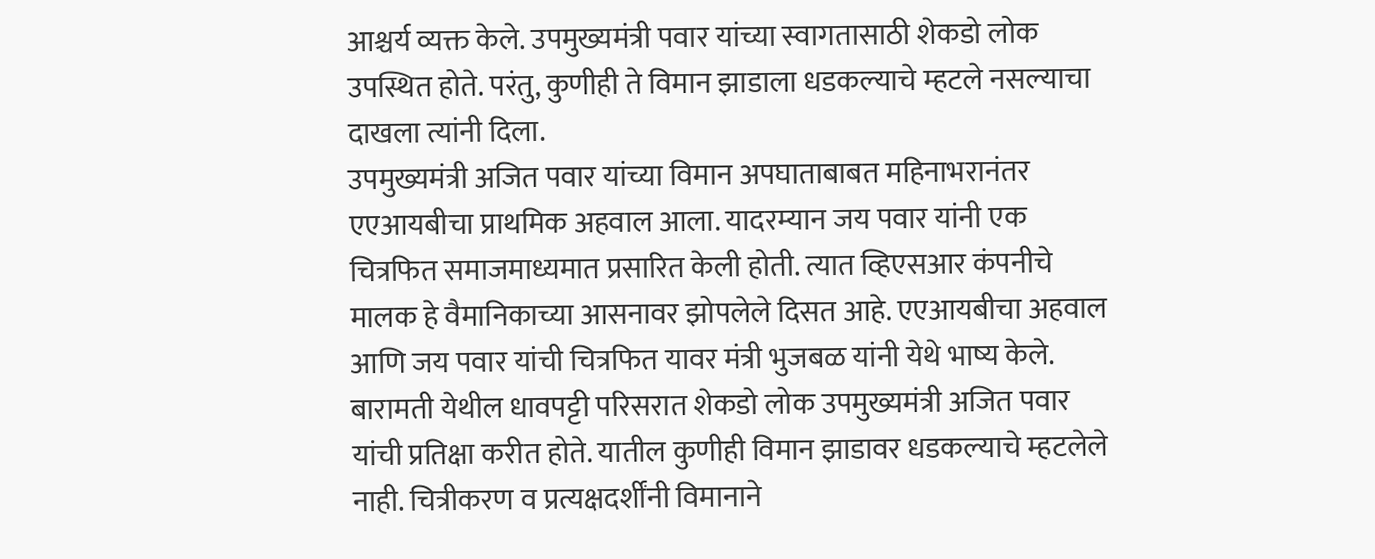आश्चर्य व्यक्त केले. उपमुख्यमंत्री पवार यांच्या स्वागतासाठी शेकडो लोक उपस्थित होते. परंतु, कुणीही ते विमान झाडाला धडकल्याचे म्हटले नसल्याचा दाखला त्यांनी दिला.
उपमुख्यमंत्री अजित पवार यांच्या विमान अपघाताबाबत महिनाभरानंतर एएआयबीचा प्राथमिक अहवाल आला. यादरम्यान जय पवार यांनी एक चित्रफित समाजमाध्यमात प्रसारित केली होती. त्यात व्हिएसआर कंपनीचे मालक हे वैमानिकाच्या आसनावर झोपलेले दिसत आहे. एएआयबीचा अहवाल आणि जय पवार यांची चित्रफित यावर मंत्री भुजबळ यांनी येथे भाष्य केले.
बारामती येथील धावपट्टी परिसरात शेकडो लोक उपमुख्यमंत्री अजित पवार यांची प्रतिक्षा करीत होते. यातील कुणीही विमान झाडावर धडकल्याचे म्हटलेले नाही. चित्रीकरण व प्रत्यक्षदर्शींनी विमानाने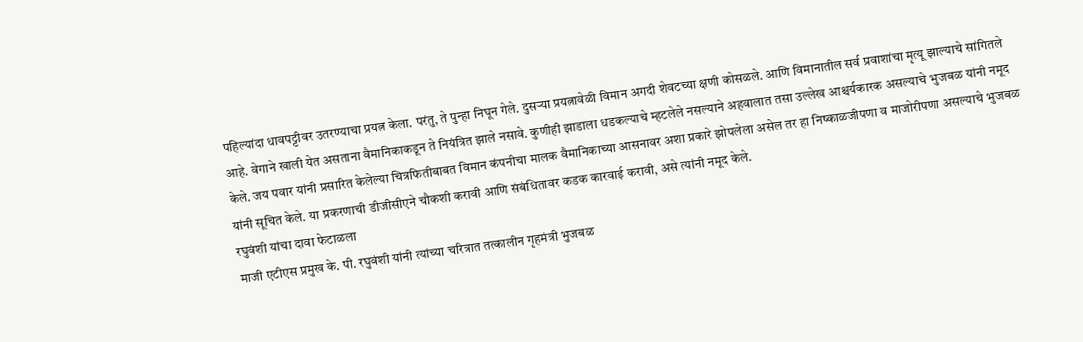पहिल्यांदा धावपट्टीवर उतरण्याचा प्रयत्न केला. परंतु, ते पुन्हा निघून गेले. दुसऱ्या प्रयत्नावेळी विमान अगदी शेवटच्या क्षणी कोसळले. आणि विमानातील सर्व प्रवाशांचा मृत्यू झाल्याचे सांगितले आहे. वेगाने खाली येत असताना वैमानिकाकडून ते नियंत्रित झाले नसावे. कुणीही झाडाला धडकल्याचे म्हटलेले नसल्याने अहवालात तसा उल्लेख आश्चर्यकारक असल्याचे भुजबळ यांनी नमूद केले. जय पवार यांनी प्रसारित केलेल्या चित्रफितीबाबत विमान कंपनीचा मालक वैमानिकाच्या आसनावर अशा प्रकारे झोपलेला असेल तर हा निष्काळजीपणा व माजोरीपणा असल्याचे भुजबळ यांनी सूचित केले. या प्रकरणाची डीजीसीएने चौकशी करावी आणि संबंधितावर कडक कारवाई करावी, असे त्यांनी नमूद केले.
रघुवंशी यांचा दावा फेटाळला
माजी एटीएस प्रमुख के. पी. रघुवंशी यांनी त्यांच्या चरित्रात तत्कालीन गृहमंत्री भुजबळ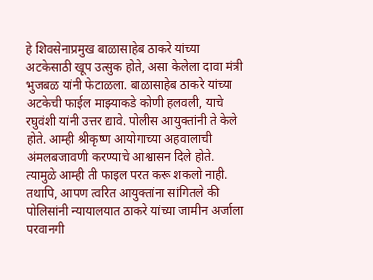हे शिवसेनाप्रमुख बाळासाहेब ठाकरे यांच्या अटकेसाठी खूप उत्सुक होते, असा केलेला दावा मंत्री भुजबळ यांनी फेटाळला. बाळासाहेब ठाकरे यांच्या अटकेची फाईल माझ्याकडे कोणी हलवली, याचे रघुवंशी यांनी उत्तर द्यावे. पोलीस आयुक्तांनी ते केले होते. आम्ही श्रीकृष्ण आयोगाच्या अहवालाची अंमलबजावणी करण्याचे आश्वासन दिले होते. त्यामुळे आम्ही ती फाइल परत करू शकलो नाही. तथापि, आपण त्वरित आयुक्तांना सांगितले की पोलिसांनी न्यायालयात ठाकरे यांच्या जामीन अर्जाला परवानगी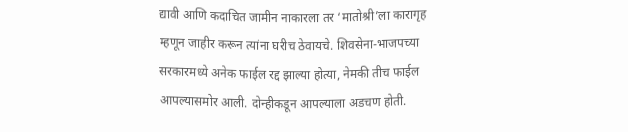द्यावी आणि कदाचित जामीन नाकारला तर ‘मातोश्री’ला कारागृह म्हणून जाहीर करून त्यांना घरीच ठेवायचे. शिवसेना-भाजपच्या सरकारमध्ये अनेक फाईल रद्द झाल्या होत्या, नेमकी तीच फाईल आपल्यासमोर आली. दोन्हीकडून आपल्याला अडचण होती.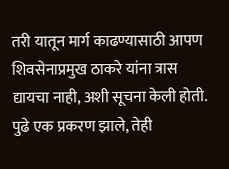तरी यातून मार्ग काढण्यासाठी आपण शिवसेनाप्रमुख ठाकरे यांना त्रास द्यायचा नाही, अशी सूचना केली होती. पुढे एक प्रकरण झाले, तेही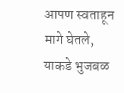आपण स्वताहून मागे घेतले, याकडे भुजबळ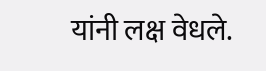यांनी लक्ष वेधले.